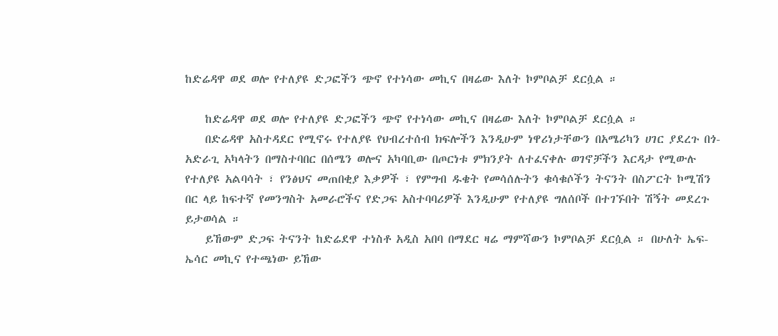ከድሬዳዋ ወደ ወሎ የተለያዩ ድጋፎችን ጭኖ የተነሳው መኪና በዛሬው እለት ኮምቦልቻ ደርሷል ።

    ከድሬዳዋ ወደ ወሎ የተለያዩ ድጋፎችን ጭኖ የተነሳው መኪና በዛሬው እለት ኮምቦልቻ ደርሷል ።
    በድሬዳዋ አስተዳደር የሚኖሩ የተለያዩ የህብረተሰብ ክፍሎችን እንዲሁም ነዋሪነታቸውን በአሜሪካን ሀገር ያደረጉ በጎ-አድራጊ አካላትን በማስተባበር በሰሜን ወሎና አካባቢው በጦርነቱ ምክንያት ለተፈናቀሉ ወገኖቻችን እርዳታ የሚውሉ የተለያዩ አልባሳት ፣ የንፅህና መጠበቂያ እቃዎች ፣ የምግብ ዱቄት የመሳሰሉትን ቁሳቁሶችን ትናንት በስፖርት ኮሚሽን በር ላይ ከፍተኛ የመንግስት አመራሮችና የድጋፍ አስተባባሪዎች እንዲሁም የተለያዩ ግለሰቦች በተገኙበት ሽኝት መደረጉ ይታወሳል ።
    ይኸውም ድጋፍ ትናንት ከድሬደዋ ተነስቶ አዲስ አበባ በማደር ዛሬ ማምሻውን ኮምቦልቻ ደርሷል ። በሁለት ኤፍ-ኤሳር መኪና የተጫነው ይኸው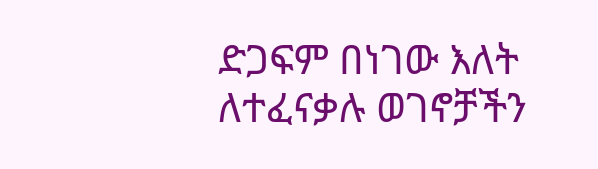ድጋፍም በነገው እለት ለተፈናቃሉ ወገኖቻችን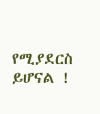የሚያደርስ ይሆናል !